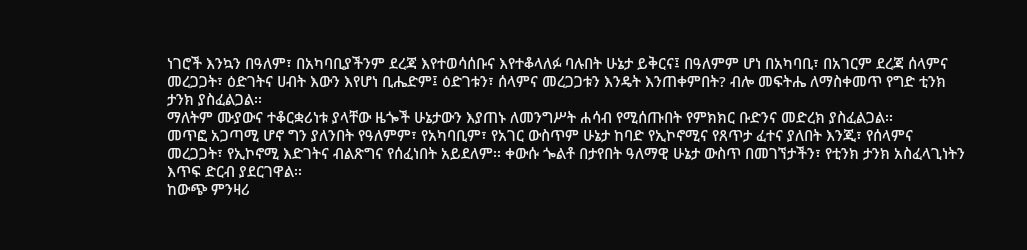ነገሮች እንኳን በዓለም፣ በአካባቢያችንም ደረጃ እየተወሳሰቡና እየተቆላለፉ ባሉበት ሁኔታ ይቅርና፤ በዓለምም ሆነ በአካባቢ፣ በአገርም ደረጃ ሰላምና መረጋጋት፣ ዕድገትና ሀብት እውን እየሆነ ቢሔድም፤ ዕድገቱን፣ ሰላምና መረጋጋቱን እንዴት እንጠቀምበት? ብሎ መፍትሔ ለማስቀመጥ የግድ ቲንክ ታንክ ያስፈልጋል፡፡
ማለትም ሙያውና ተቆርቋሪነቱ ያላቸው ዜጐች ሁኔታውን እያጠኑ ለመንግሥት ሐሳብ የሚሰጡበት የምክክር ቡድንና መድረክ ያስፈልጋል፡፡
መጥፎ አጋጣሚ ሆኖ ግን ያለንበት የዓለምም፣ የአካባቢም፣ የአገር ውስጥም ሁኔታ ከባድ የኢኮኖሚና የጸጥታ ፈተና ያለበት እንጂ፣ የሰላምና መረጋጋት፣ የኢኮኖሚ እድገትና ብልጽግና የሰፈነበት አይደለም፡፡ ቀውሱ ጐልቶ በታየበት ዓለማዊ ሁኔታ ውስጥ በመገኘታችን፣ የቲንክ ታንክ አስፈላጊነትን እጥፍ ድርብ ያደርገዋል፡፡
ከውጭ ምንዛሪ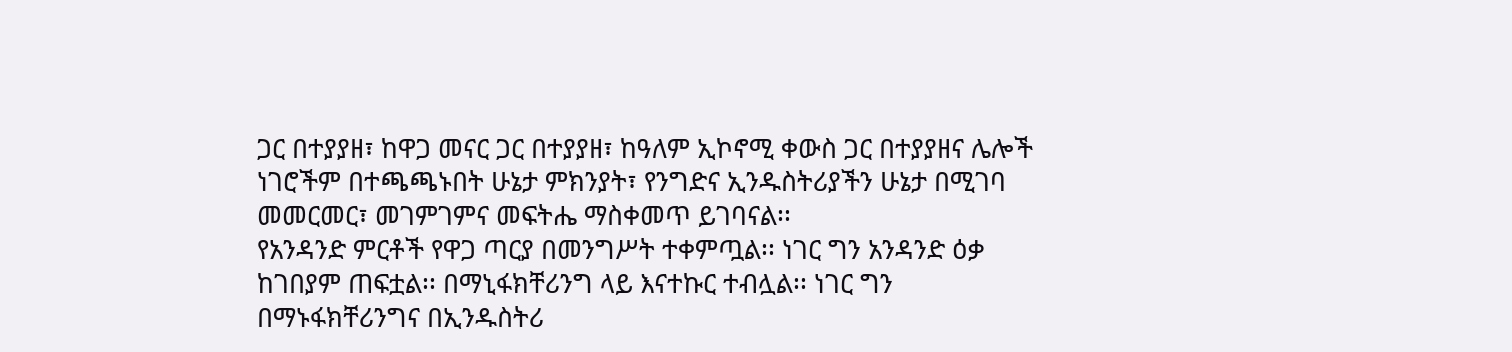ጋር በተያያዘ፣ ከዋጋ መናር ጋር በተያያዘ፣ ከዓለም ኢኮኖሚ ቀውስ ጋር በተያያዘና ሌሎች ነገሮችም በተጫጫኑበት ሁኔታ ምክንያት፣ የንግድና ኢንዱስትሪያችን ሁኔታ በሚገባ መመርመር፣ መገምገምና መፍትሔ ማስቀመጥ ይገባናል፡፡
የአንዳንድ ምርቶች የዋጋ ጣርያ በመንግሥት ተቀምጧል፡፡ ነገር ግን አንዳንድ ዕቃ ከገበያም ጠፍቷል፡፡ በማኒፋክቸሪንግ ላይ እናተኩር ተብሏል፡፡ ነገር ግን በማኑፋክቸሪንግና በኢንዱስትሪ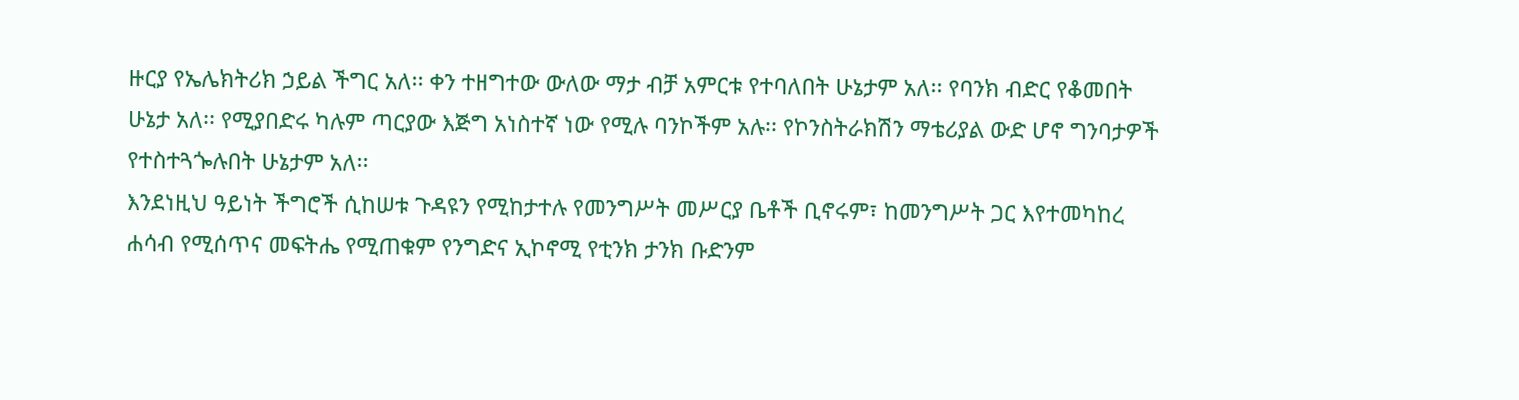ዙርያ የኤሌክትሪክ ኃይል ችግር አለ፡፡ ቀን ተዘግተው ውለው ማታ ብቻ አምርቱ የተባለበት ሁኔታም አለ፡፡ የባንክ ብድር የቆመበት ሁኔታ አለ፡፡ የሚያበድሩ ካሉም ጣርያው እጅግ አነስተኛ ነው የሚሉ ባንኮችም አሉ፡፡ የኮንስትራክሽን ማቴሪያል ውድ ሆኖ ግንባታዎች የተስተጓጐሉበት ሁኔታም አለ፡፡
እንደነዚህ ዓይነት ችግሮች ሲከሠቱ ጉዳዩን የሚከታተሉ የመንግሥት መሥርያ ቤቶች ቢኖሩም፣ ከመንግሥት ጋር እየተመካከረ ሐሳብ የሚሰጥና መፍትሔ የሚጠቁም የንግድና ኢኮኖሚ የቲንክ ታንክ ቡድንም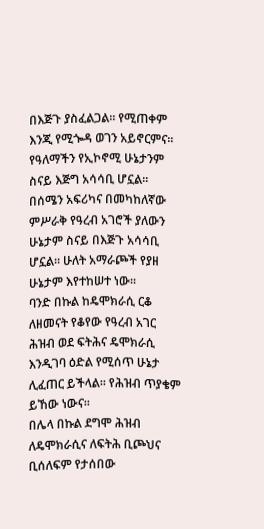በእጅጉ ያስፈልጋል፡፡ የሚጠቀም እንጂ የሚጐዳ ወገን አይኖርምና፡፡
የዓለማችን የኢኮኖሚ ሁኔታንም ስናይ እጅግ አሳሳቢ ሆኗል፡፡
በሰሜን አፍሪካና በመካከለኛው ምሥራቅ የዓረብ አገሮች ያለውን ሁኔታም ስናይ በእጅጉ አሳሳቢ ሆኗል፡፡ ሁለት አማራጮች የያዘ ሁኔታም እየተከሠተ ነው፡፡
ባንድ በኩል ከዴሞክራሲ ርቆ ለዘመናት የቆየው የዓረብ አገር ሕዝብ ወደ ፍትሕና ዴሞክራሲ እንዲገባ ዕድል የሚሰጥ ሁኔታ ሊፈጠር ይችላል፡፡ የሕዝብ ጥያቄም ይኸው ነውና፡፡
በሌላ በኩል ደግሞ ሕዝብ ለዴሞክራሲና ለፍትሕ ቢጮህና ቢሰለፍም የታሰበው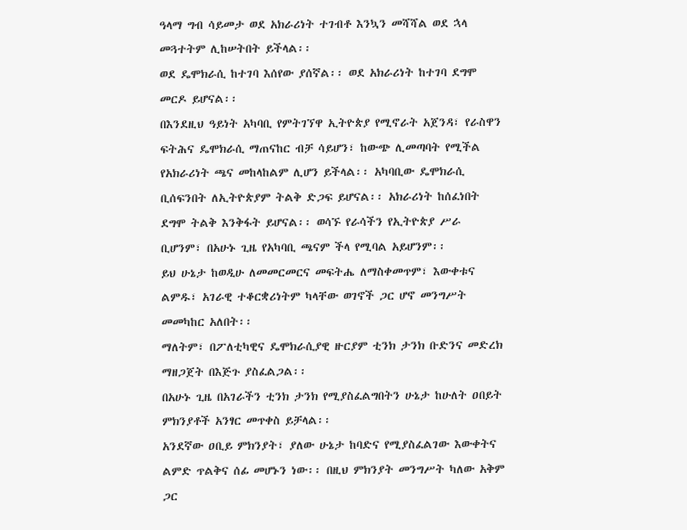ዓላማ ግብ ሳይመታ ወደ አክራሪነት ተገብቶ እንኳን መሻሻል ወደ ኋላ መጓተትም ሊከሠትበት ይችላል፡፡
ወደ ዴሞክራሲ ከተገባ እሰየው ያሰኛል፡፡ ወደ አክራሪነት ከተገባ ደግሞ መርዶ ይሆናል፡፡
በእንደዚህ ዓይነት አካባቢ የምትገኘዋ ኢትዮጵያ የሚኖራት አጀንዳ፣ የራስዋን ፍትሕና ዴሞክራሲ ማጠናከር ብቻ ሳይሆን፣ ከውጭ ሊመጣባት የሚችል የአክራሪነት ጫና መከላከልም ሊሆን ይችላል፡፡ አካባቢው ዴሞክራሲ ቢሰፍንበት ለኢትዮጵያም ትልቅ ድጋፍ ይሆናል፡፡ አክራሪነት ከሰፈነበት ደግሞ ትልቅ እንቅፋት ይሆናል፡፡ ወሳኙ የራሳችን የኢትዮጵያ ሥራ ቢሆንም፣ በአሁኑ ጊዜ የአካባቢ ጫናም ችላ የሚባል አይሆንም፡፡
ይህ ሁኔታ ከወዲሁ ለመመርመርና መፍትሔ ለማስቀመጥም፣ እውቀቱና ልምዱ፣ አገራዊ ተቆርቋሪነትም ካላቸው ወገኖች ጋር ሆኖ መንግሥት መመካከር አለበት፡፡
ማለትም፣ በፖለቲካዊና ዴሞክራሲያዊ ዙርያም ቲንክ ታንክ ቡድንና መድረክ ማዘጋጀት በእጅጉ ያስፈልጋል፡፡
በአሁኑ ጊዜ በአገራችን ቲንክ ታንክ የሚያስፈልግበትን ሁኔታ ከሁለት ዐበይት ምክንያቶች አንፃር መጥቀስ ይቻላል፡፡
አንደኛው ዐቢይ ምክንያት፣ ያለው ሁኔታ ከባድና የሚያስፈልገው እውቀትና ልምድ ጥልቅና ሰፊ መሆኑን ነው፡፡ በዚህ ምክንያት መንግሥት ካለው አቅም ጋር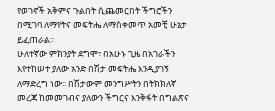የወገኖች አቅምና ጉልበት ሲጨመርበት ችግሮችን በሚገባ ለማየትና መፍትሔ ለማስቀመጥ አመቺ ሁኔታ ይፈጠራል፡፡
ሁለተኛው ምክንያት ደግሞ፣ በአሁኑ ጊዜ በአገራችን እየተከሠተ ያለው አንድ በሽታ መፍትሔ እንዲያገኝ ለማድረግ ነው፡፡ በሽታውም መንግሥትን በትክክለኛ መረጃ ከመመገብና ያለውን ችግርና እንቅፋት በግልጽና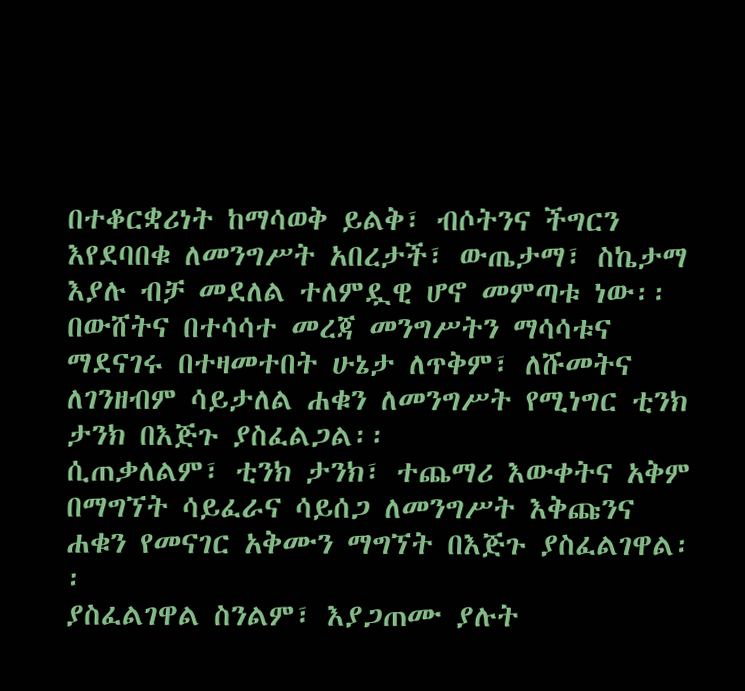በተቆርቋሪነት ከማሳወቅ ይልቅ፣ ብሶትንና ችግርን እየደባበቁ ለመንግሥት አበረታች፣ ውጤታማ፣ ስኬታማ እያሉ ብቻ መደለል ተለምዷዊ ሆኖ መምጣቱ ነው፡፡ በውሸትና በተሳሳተ መረጃ መንግሥትን ማሳሳቱና ማደናገሩ በተዛመተበት ሁኔታ ለጥቅም፣ ለሹመትና ለገንዘብም ሳይታለል ሐቁን ለመንግሥት የሚነግር ቲንክ ታንክ በእጅጉ ያስፈልጋል፡፡
ሲጠቃለልም፣ ቲንክ ታንክ፣ ተጨማሪ እውቀትና አቅም በማግኘት ሳይፈራና ሳይሰጋ ለመንግሥት እቅጩንና ሐቁን የመናገር አቅሙን ማግኘት በእጅጉ ያስፈልገዋል፡፡
ያስፈልገዋል ስንልም፣ እያጋጠሙ ያሉት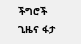ችግሮች ጊዜና ፋታ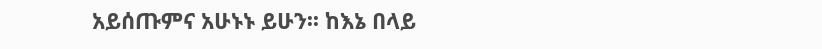አይሰጡምና አሁኑኑ ይሁን፡፡ ከእኔ በላይ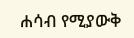ሐሳብ የሚያውቅ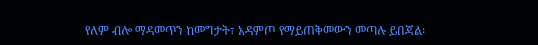የለም ብሎ ማዳመጥን ከመግታት፣ አዳምጦ የማይጠቅመውን መጣሉ ይበጃል፡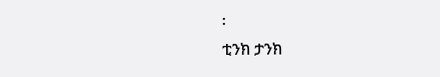፡
ቲንክ ታንክ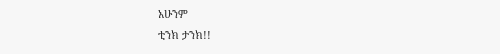አሁንም
ቲንክ ታንክ!!